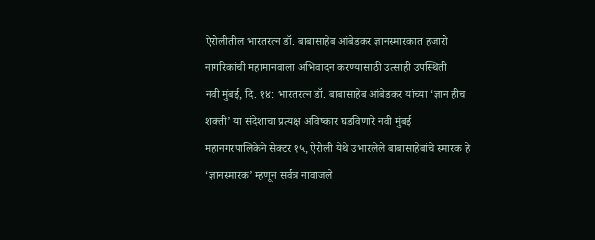ऐरोलीतील भारतरत्न डॉ. बाबासाहेब आंबेडकर ज्ञानस्मारकात हजारो नागरिकांची महामानवाला अभिवादन करण्यासाठी उत्साही उपस्थिती
नवी मुंबई, दि. १४: भारतरत्न डॉ. बाबासाहेब आंबेडकर यांच्या ‘ज्ञान हीच शक्ती’ या संदेशाचा प्रत्यक्ष अविष्कार घडविणारे नवी मुंबई महानगरपालिकेने सेक्टर १५, ऐरोली येथे उभारलेले बाबासाहेबांचे स्मारक हे ‘ज्ञानस्मारक’ म्हणून सर्वत्र नावाजले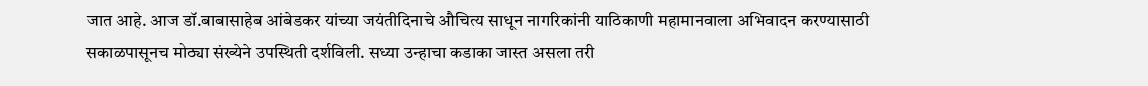जात आहे. आज डॉ.बाबासाहेब आंबेडकर यांच्या जयंतीदिनाचे औचित्य साधून नागरिकांनी याठिकाणी महामानवाला अभिवादन करण्यासाठी सकाळपासूनच मोठ्या संख्येने उपस्थिती दर्शविली. सध्या उन्हाचा कडाका जास्त असला तरी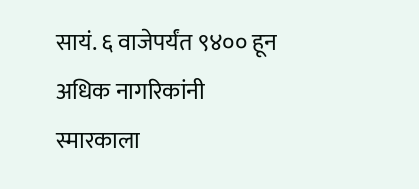सायं. ६ वाजेपर्यंत ९४०० हून अधिक नागरिकांनी स्मारकाला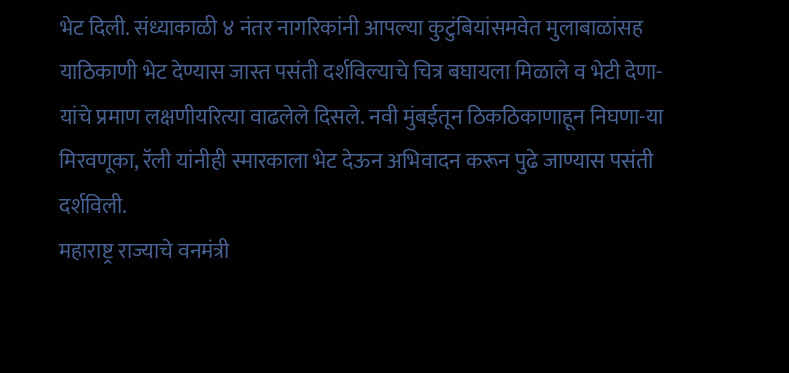भेट दिली. संध्याकाळी ४ नंतर नागरिकांनी आपल्या कुटुंबियांसमवेत मुलाबाळांसह याठिकाणी भेट देण्यास जास्त पसंती दर्शविल्याचे चित्र बघायला मिळाले व भेटी देणा-यांचे प्रमाण लक्षणीयरित्या वाढलेले दिसले. नवी मुंबईतून ठिकठिकाणाहून निघणा-या मिरवणूका, रॅली यांनीही स्मारकाला भेट देऊन अभिवादन करून पुढे जाण्यास पसंती दर्शविली.
महाराष्ट्र राज्याचे वनमंत्री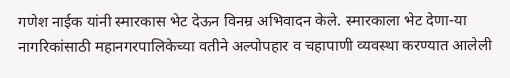गणेश नाईक यांनी स्मारकास भेट देऊन विनम्र अभिवादन केले. स्मारकाला भेट देणा-या नागरिकांसाठी महानगरपालिकेच्या वतीने अल्पोपहार व चहापाणी व्यवस्था करण्यात आलेली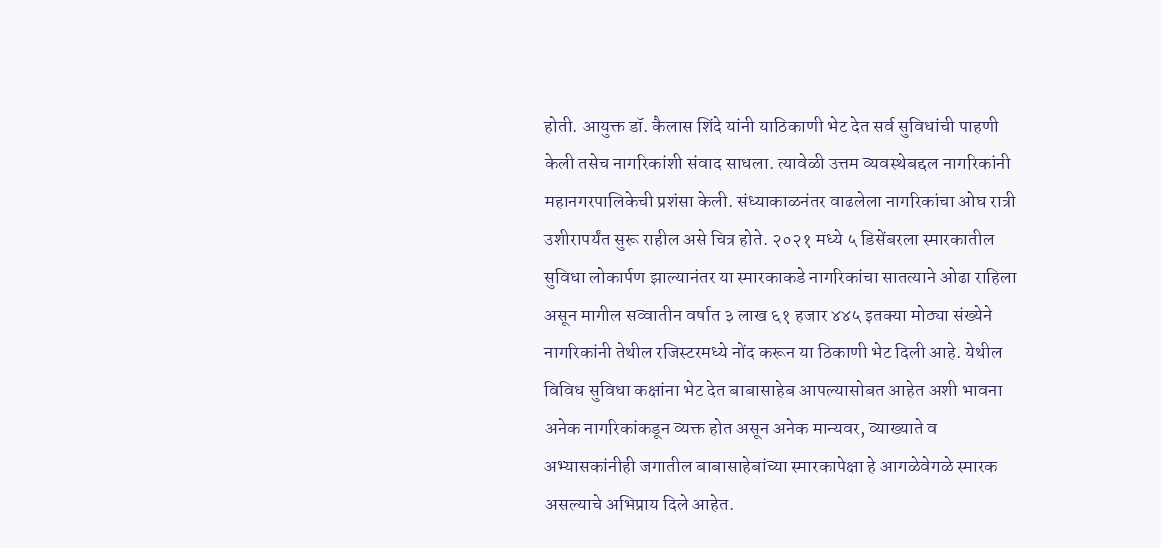होती. आयुक्त डॉ. कैलास शिंदे यांनी याठिकाणी भेट देत सर्व सुविधांची पाहणी केली तसेच नागरिकांशी संवाद साधला. त्यावेळी उत्तम व्यवस्थेबद्दल नागरिकांनी महानगरपालिकेची प्रशंसा केली. संध्याकाळनंतर वाढलेला नागरिकांचा ओघ रात्री उशीरापर्यंत सुरू राहील असे चित्र होते. २०२१ मध्ये ५ डिसेंबरला स्मारकातील सुविधा लोकार्पण झाल्यानंतर या स्मारकाकडे नागरिकांचा सातत्याने ओढा राहिला असून मागील सव्वातीन वर्षात ३ लाख ६१ हजार ४४५ इतक्या मोठ्या संख्येने नागरिकांनी तेथील रजिस्टरमध्ये नोंद करून या ठिकाणी भेट दिली आहे. येथील विविध सुविधा कक्षांना भेट देत बाबासाहेब आपल्यासोबत आहेत अशी भावना अनेक नागरिकांकडून व्यक्त होत असून अनेक मान्यवर, व्याख्याते व अभ्यासकांनीही जगातील बाबासाहेबांच्या स्मारकापेक्षा हे आगळेवेगळे स्मारक असल्याचे अभिप्राय दिले आहेत.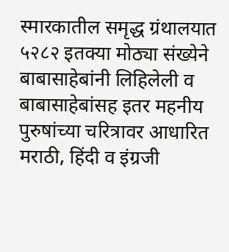स्मारकातील समृद्ध ग्रंथालयात ५२८२ इतक्या मोठ्या संख्येने बाबासाहेबांनी लिहिलेली व बाबासाहेबांसह इतर महनीय पुरुषांच्या चरित्रावर आधारित मराठी, हिंदी व इंग्रजी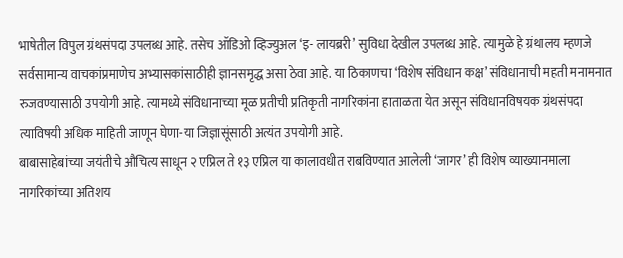भाषेतील विपुल ग्रंथसंपदा उपलब्ध आहे. तसेच ऑडिओ व्हिज्युअल ‘इ- लायब्ररी’ सुविधा देखील उपलब्ध आहे. त्यामुळे हे ग्रंथालय म्हणजे सर्वसामान्य वाचकांप्रमाणेच अभ्यासकांसाठीही ज्ञानसमृद्ध असा ठेवा आहे. या ठिकाणचा ‘विशेष संविधान कक्ष’ संविधानाची महती मनामनात रुजवण्यासाठी उपयोगी आहे. त्यामध्ये संविधानाच्या मूळ प्रतीची प्रतिकृती नागरिकांना हाताळता येत असून संविधानविषयक ग्रंथसंपदा त्याविषयी अधिक माहिती जाणून घेणा-या जिज्ञासूंसाठी अत्यंत उपयोगी आहे.
बाबासाहेबांच्या जयंतीचे औचित्य साधून २ एप्रिल ते १३ एप्रिल या कालावधीत राबविण्यात आलेली ‘जागर’ ही विशेष व्याख्यानमाला नागरिकांच्या अतिशय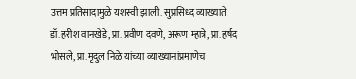उत्तम प्रतिसादामुळे यशस्वी झाली. सुप्रसिध्द व्याख्याते डॉ.हरीश वानखेडे, प्रा.प्रवीण दवणे, अरूण म्हात्रे, प्रा.हर्षद भोसले, प्रा.मृदुल निळे यांच्या व्याख्यानांप्रमाणेच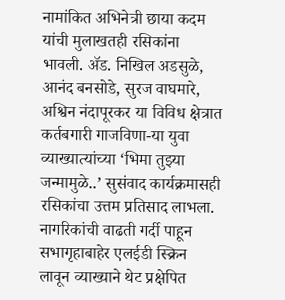नामांकित अभिनेत्री छाया कदम यांची मुलाखतही रसिकांना भावली. ॲड. निखिल अडसुळे, आनंद बनसोडे, सुरज वाघमारे, अश्विन नंदापूरकर या विविध क्षेत्रात कर्तबगारी गाजविणा-या युवा व्याख्यात्यांच्या ‘भिमा तुझ्या जन्मामुळे..’ सुसंवाद कार्यक्रमासही रसिकांचा उत्तम प्रतिसाद लाभला. नागरिकांची वाढती गर्दी पाहून सभागृहाबाहेर एलईडी स्क्रिन लावून व्याख्याने थेट प्रक्षेपित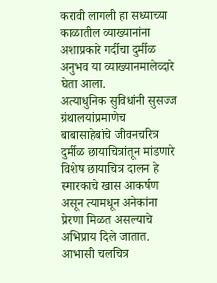करावी लागली हा सध्याच्या काळातील व्याख्यानांना अशाप्रकारे गर्दीचा दुर्मीळ अनुभव या व्याख्यानमालेव्दारे घेता आला.
अत्याधुनिक सुविधांनी सुसज्ज ग्रंथालयांप्रमाणेच बाबासाहेबांचे जीवनचरित्र दुर्मीळ छायाचित्रांतून मांडणारे विशेष छायाचित्र दालन हे स्मारकाचे खास आकर्षण असून त्यामधून अनेकांना प्रेरणा मिळत असल्याचे अभिप्राय दिले जातात. आभासी चलचित्र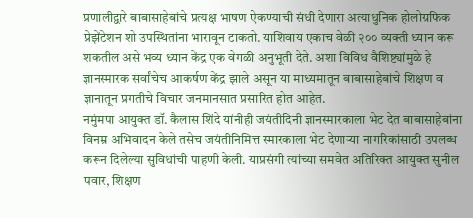प्रणालीद्वारे बाबासाहेबांचे प्रत्यक्ष भाषण ऐकण्याची संधी देणारा अत्याधुनिक होलोग्रफिक प्रेझेंटेशन शो उपस्थितांना भारावून टाकतो. याशिवाय एकाच वेळी २०० व्यक्ती ध्यान करू शकतील असे भव्य ध्यान केंद्र एक वेगळी अनुभूती देते. अशा विविध वैशिष्ट्यांमुळे हे ज्ञानस्मारक सर्वांचेच आकर्षण केंद्र झाले असून या माध्यमातून बाबासाहेबांचे शिक्षण व ज्ञानातून प्रगतीचे विचार जनमानसात प्रसारित होत आहेत.
नमुंमपा आयुक्त डॉ. कैलास शिंदे यांनीही जयंतीदिनी ज्ञानस्मारकाला भेट देत बाबासाहेबांना विनम्र अभिवादन केले तसेच जयंतीनिमित्त स्मारकाला भेट देणाऱ्या नागरिकांसाठी उपलब्ध करून दिलेल्या सुविधांची पाहणी केली. याप्रसंगी त्यांच्या समवेत अतिरिक्त आयुक्त सुनील पवार, शिक्षण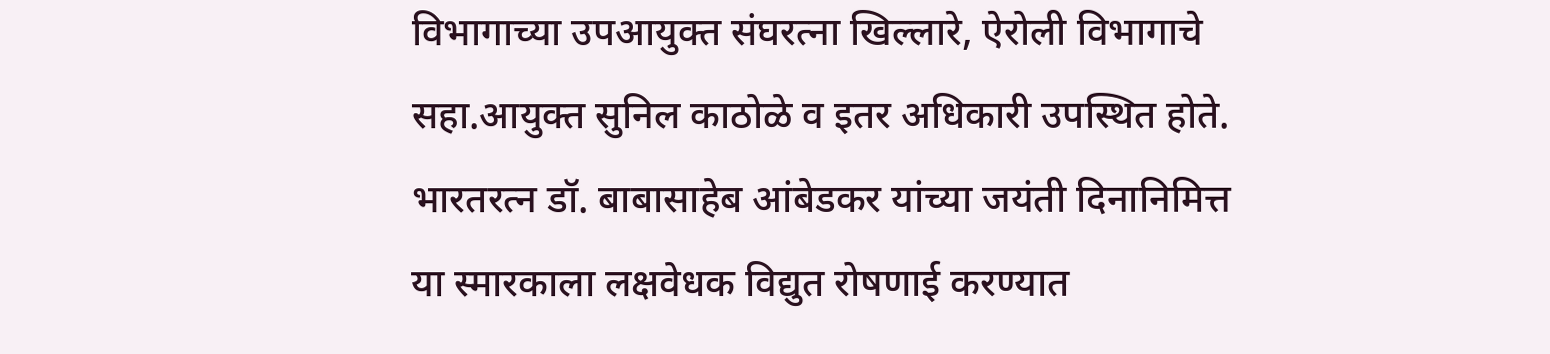विभागाच्या उपआयुक्त संघरत्ना खिल्लारे, ऐरोली विभागाचे सहा.आयुक्त सुनिल काठोळे व इतर अधिकारी उपस्थित होते. भारतरत्न डॉ. बाबासाहेब आंबेडकर यांच्या जयंती दिनानिमित्त या स्मारकाला लक्षवेधक विद्युत रोषणाई करण्यात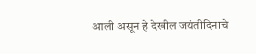आली असून हे देखील जयंतीदिनाचे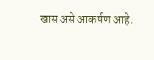खास असे आकर्षण आहे.